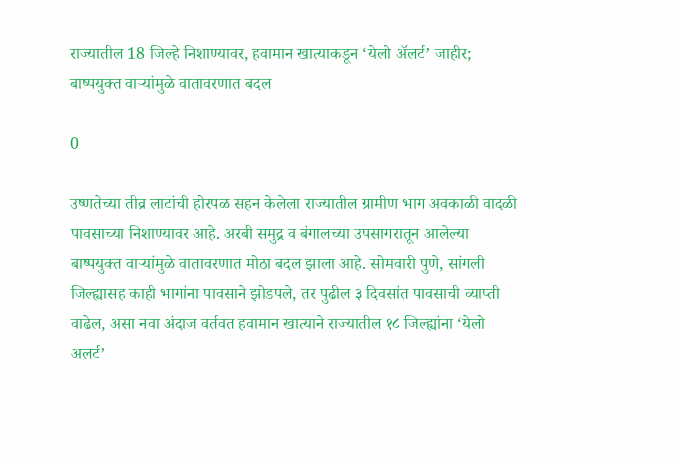राज्यातील 18 जिल्हे निशाण्यावर, हवामान खात्याकडून ‘येलो अ‍ॅलर्ट’ जाहीर; बाष्पयुक्त वाऱ्यांमुळे वातावरणात बदल

0

उष्णतेच्या तीव्र लाटांची होरपळ सहन केलेला राज्यातील ग्रामीण भाग अवकाळी वादळी पावसाच्या निशाण्यावर आहे. अरबी समुद्र व बंगालच्या उपसागरातून आलेल्या बाष्पयुक्त वाऱ्यांमुळे वातावरणात मोठा बदल झाला आहे. सोमवारी पुणे, सांगली जिल्ह्यासह काही भागांना पावसाने झोडपले, तर पुढील ३ दिवसांत पावसाची व्याप्ती वाढेल, असा नवा अंदाज वर्तवत हवामान खात्याने राज्यातील १८ जिल्ह्यांना ‘येलो अलर्ट’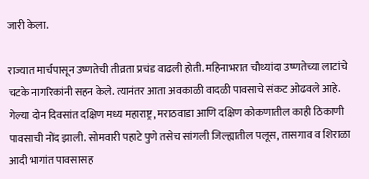जारी केला.

राज्यात मार्चपासून उष्णतेची तीव्रता प्रचंड वाढली होती. महिनाभरात चौथ्यांदा उष्णतेच्या लाटांचे चटके नागरिकांनी सहन केले. त्यानंतर आता अवकाळी वादळी पावसाचे संकट ओढवले आहे. गेल्या दोन दिवसांत दक्षिण मध्य महाराष्ट्र, मराठवाडा आणि दक्षिण कोकणातील काही ठिकाणी पावसाची नोंद झाली. सोमवारी पहाटे पुणे तसेच सांगली जिल्ह्यातील पलूस, तासगाव व शिराळा आदी भागांत पावसासह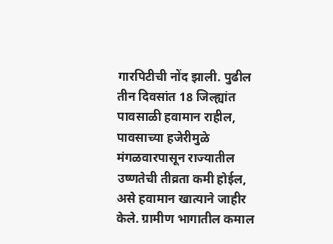गारपिटीची नोंद झाली. पुढील तीन दिवसांत 18 जिल्ह्यांत पावसाळी हवामान राहील, पावसाच्या हजेरीमुळे मंगळवारपासून राज्यातील उष्णतेची तीव्रता कमी होईल, असे हवामान खात्याने जाहीर केले. ग्रामीण भागातील कमाल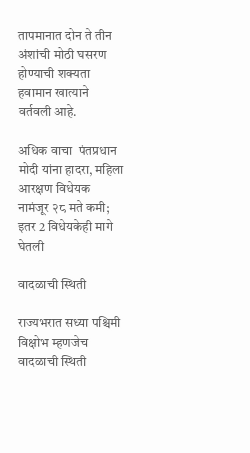तापमानात दोन ते तीन अंशांची मोठी घसरण होण्याची शक्यता हवामान खात्याने वर्तवली आहे.

अधिक वाचा  पंतप्रधान मोदी यांना हादरा, महिला आरक्षण विधेयक नामंजूर २८ मते कमी; इतर 2 विधेयकेही मागे घेतली

वादळाची स्थिती

राज्यभरात सध्या पश्चिमी विक्षोभ म्हणजेच वादळाची स्थिती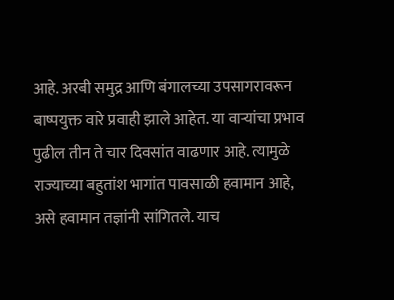आहे. अरबी समुद्र आणि बंगालच्या उपसागरावरून बाष्पयुक्त वारे प्रवाही झाले आहेत. या वाऱ्यांचा प्रभाव पुढील तीन ते चार दिवसांत वाढणार आहे. त्यामुळे राज्याच्या बहुतांश भागांत पावसाळी हवामान आहे, असे हवामान तज्ञांनी सांगितले. याच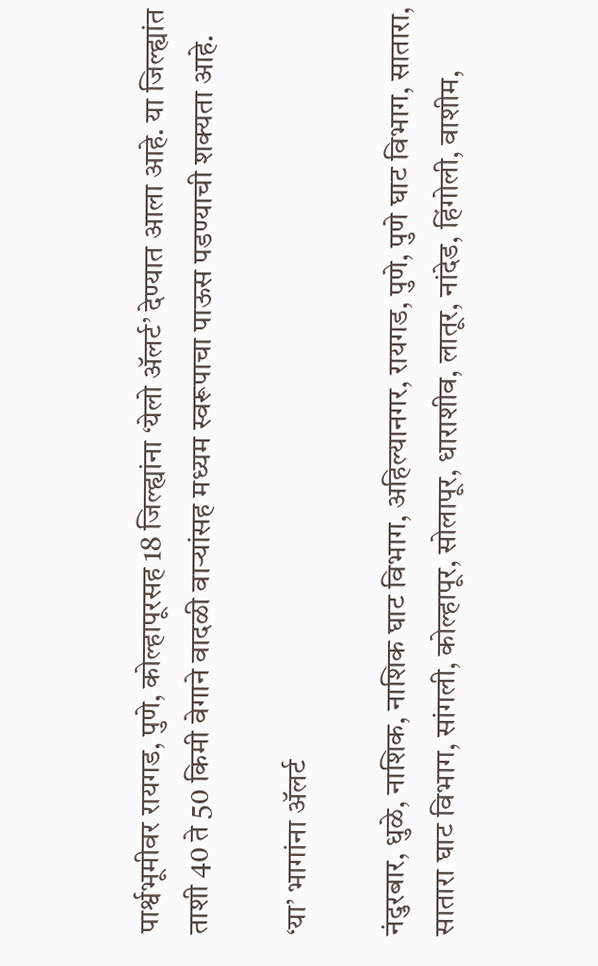पार्श्वभूमीवर रायगड, पुणे, कोल्हापूरसह 18 जिल्ह्यांना ‘येलो अ‍ॅलर्ट’ देण्यात आला आहे. या जिल्ह्यांत ताशी 40 ते 50 किमी वेगाने वादळी वाऱ्यांसह मध्यम स्वरूपाचा पाऊस पडण्याची शक्यता आहे.

‘या’ भागांना अ‍ॅलर्ट

नंदुरबार, धुळे, नाशिक, नाशिक घाट विभाग, अहिल्यानगर, रायगड, पुणे, पुणे घाट विभाग, सातारा, सातारा घाट विभाग, सांगली, कोल्हापूर, सोलापूर, धाराशीव, लातूर, नांदेड, हिंगोली, वाशीम,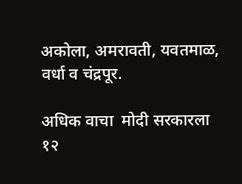अकोला, अमरावती, यवतमाळ, वर्धा व चंद्रपूर.

अधिक वाचा  मोदी सरकारला १२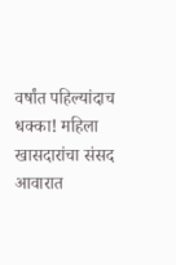वर्षांत पहिल्यांदाच धक्का! महिला खासदारांचा संसद आवारात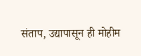संताप, उद्यापासून ही मोहीम